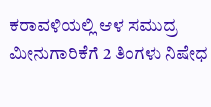ಕರಾವಳಿಯಲ್ಲಿ ಆಳ ಸಮುದ್ರ ಮೀನುಗಾರಿಕೆಗೆ 2 ತಿಂಗಳು ನಿಷೇಧ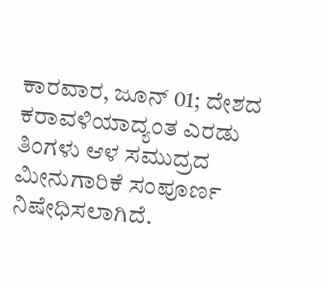ಕಾರವಾರ, ಜೂನ್ 01; ದೇಶದ ಕರಾವಳಿಯಾದ್ಯಂತ ಎರಡು ತಿಂಗಳು ಆಳ ಸಮುದ್ರದ ಮೀನುಗಾರಿಕೆ ಸಂಪೂರ್ಣ ನಿಷೇಧಿಸಲಾಗಿದೆ.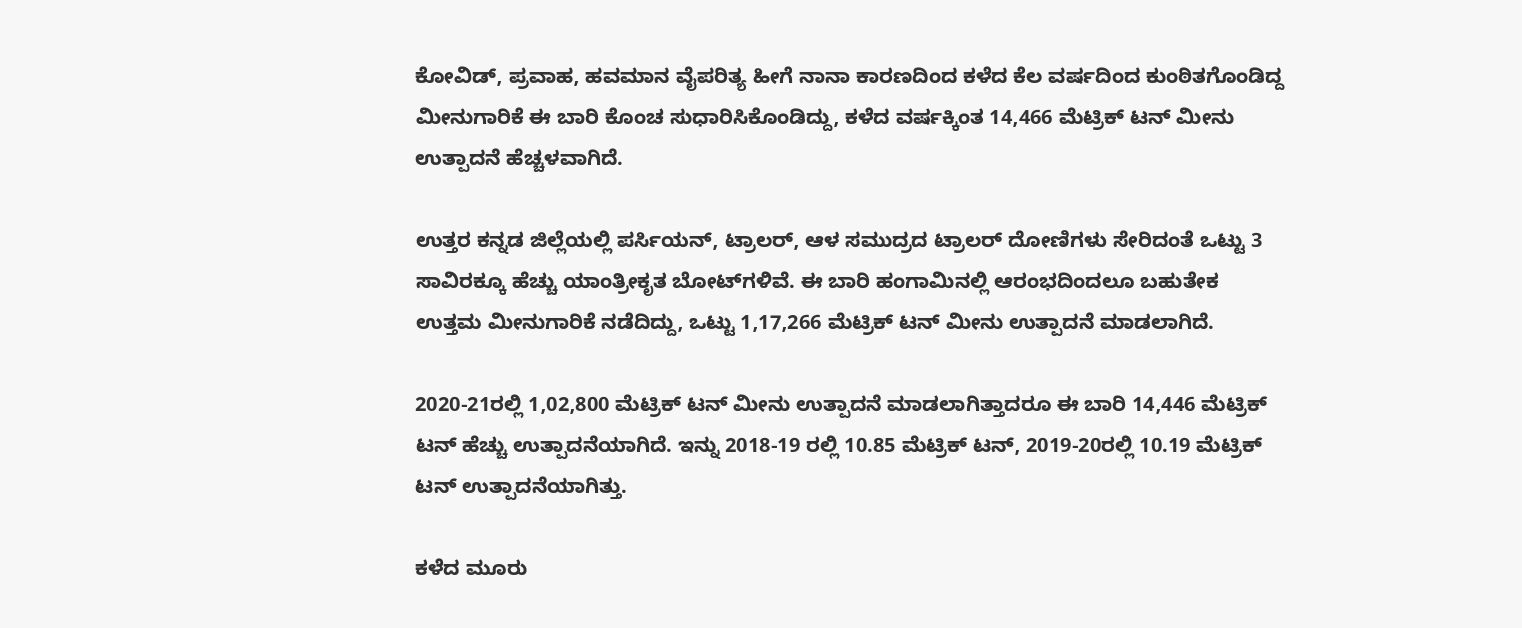ಕೋವಿಡ್, ಪ್ರವಾಹ, ಹವಮಾನ ವೈಪರಿತ್ಯ ಹೀಗೆ ನಾನಾ ಕಾರಣದಿಂದ ಕಳೆದ ಕೆಲ ವರ್ಷದಿಂದ ಕುಂಠಿತಗೊಂಡಿದ್ದ ಮೀನುಗಾರಿಕೆ ಈ ಬಾರಿ ಕೊಂಚ ಸುಧಾರಿಸಿಕೊಂಡಿದ್ದು, ಕಳೆದ ವರ್ಷಕ್ಕಿಂತ 14,466 ಮೆಟ್ರಿಕ್ ಟನ್ ಮೀನು ಉತ್ಪಾದನೆ ಹೆಚ್ಚಳವಾಗಿದೆ.

ಉತ್ತರ ಕನ್ನಡ ಜಿಲ್ಲೆಯಲ್ಲಿ ಪರ್ಸಿಯನ್, ಟ್ರಾಲರ್, ಆಳ ಸಮುದ್ರದ ಟ್ರಾಲರ್ ದೋಣಿಗಳು ಸೇರಿದಂತೆ ಒಟ್ಟು 3 ಸಾವಿರಕ್ಕೂ ಹೆಚ್ಚು ಯಾಂತ್ರೀಕೃತ ಬೋಟ್‌ಗಳಿವೆ. ಈ ಬಾರಿ ಹಂಗಾಮಿನಲ್ಲಿ ಆರಂಭದಿಂದಲೂ ಬಹುತೇಕ ಉತ್ತಮ ಮೀನುಗಾರಿಕೆ ನಡೆದಿದ್ದು, ಒಟ್ಟು 1,17,266 ಮೆಟ್ರಿಕ್ ಟನ್ ಮೀನು ಉತ್ಪಾದನೆ ಮಾಡಲಾಗಿದೆ.

2020-21ರಲ್ಲಿ 1,02,800 ಮೆಟ್ರಿಕ್ ಟನ್ ಮೀನು ಉತ್ಪಾದನೆ ಮಾಡಲಾಗಿತ್ತಾದರೂ ಈ ಬಾರಿ 14,446 ಮೆಟ್ರಿಕ್ ಟನ್ ಹೆಚ್ಚು ಉತ್ಪಾದನೆಯಾಗಿದೆ. ಇನ್ನು 2018-19 ರಲ್ಲಿ 10.85 ಮೆಟ್ರಿಕ್ ಟನ್, 2019-20ರಲ್ಲಿ 10.19 ಮೆಟ್ರಿಕ್ ಟನ್ ಉತ್ಪಾದನೆಯಾಗಿತ್ತು.

ಕಳೆದ ಮೂರು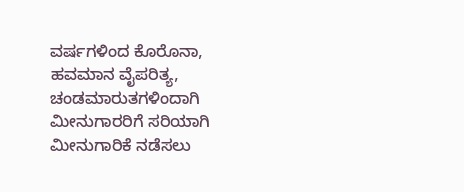ವರ್ಷಗಳಿಂದ ಕೊರೊನಾ, ಹವಮಾನ ವೈಪರಿತ್ಯ, ಚಂಡಮಾರುತಗಳಿಂದಾಗಿ ಮೀನುಗಾರರಿಗೆ ಸರಿಯಾಗಿ ಮೀನುಗಾರಿಕೆ ನಡೆಸಲು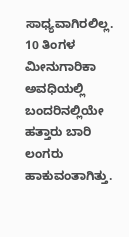ಸಾಧ್ಯವಾಗಿರಲಿಲ್ಲ. 10 ತಿಂಗಳ ಮೀನುಗಾರಿಕಾ ಅವಧಿಯಲ್ಲಿ ಬಂದರಿನಲ್ಲಿಯೇ ಹತ್ತಾರು ಬಾರಿ ಲಂಗರು ಹಾಕುವಂತಾಗಿತ್ತು.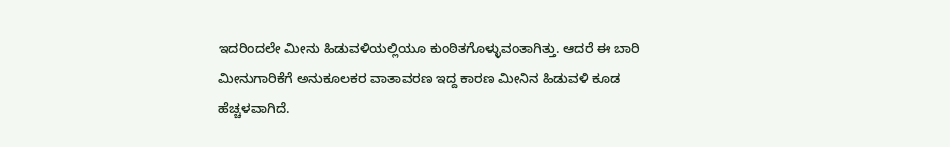ಇದರಿಂದಲೇ ಮೀನು ಹಿಡುವಳಿಯಲ್ಲಿಯೂ ಕುಂಠಿತಗೊಳ್ಳುವಂತಾಗಿತ್ತು. ಆದರೆ ಈ ಬಾರಿ ಮೀನುಗಾರಿಕೆಗೆ ಅನುಕೂಲಕರ ವಾತಾವರಣ ಇದ್ದ ಕಾರಣ ಮೀನಿನ ಹಿಡುವಳಿ ಕೂಡ ಹೆಚ್ಚಳವಾಗಿದೆ.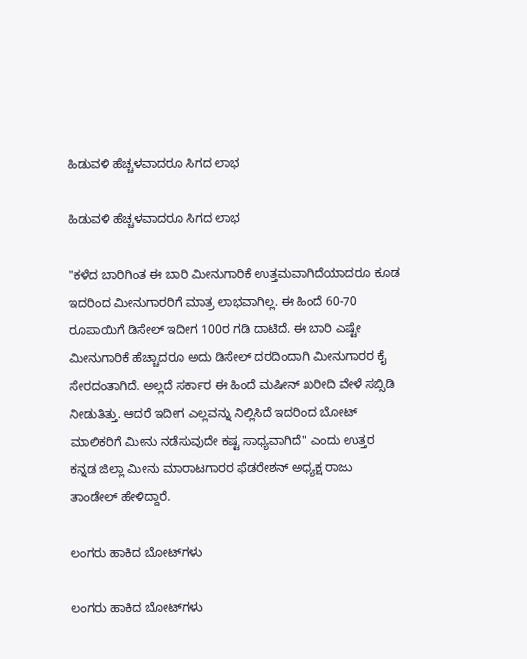ಹಿಡುವಳಿ ಹೆಚ್ಚಳವಾದರೂ ಸಿಗದ ಲಾಭ

ಹಿಡುವಳಿ ಹೆಚ್ಚಳವಾದರೂ ಸಿಗದ ಲಾಭ

"ಕಳೆದ ಬಾರಿಗಿಂತ ಈ ಬಾರಿ ಮೀನುಗಾರಿಕೆ ಉತ್ತಮವಾಗಿದೆಯಾದರೂ ಕೂಡ ಇದರಿಂದ ಮೀನುಗಾರರಿಗೆ ಮಾತ್ರ ಲಾಭವಾಗಿಲ್ಲ. ಈ ಹಿಂದೆ 60-70 ರೂಪಾಯಿಗೆ ಡಿಸೇಲ್ ಇದೀಗ 100ರ ಗಡಿ ದಾಟಿದೆ. ಈ ಬಾರಿ ಎಷ್ಟೇ ಮೀನುಗಾರಿಕೆ ಹೆಚ್ಚಾದರೂ ಅದು ಡಿಸೇಲ್ ದರದಿಂದಾಗಿ ಮೀನುಗಾರರ ಕೈ ಸೇರದಂತಾಗಿದೆ. ಅಲ್ಲದೆ ಸರ್ಕಾರ ಈ ಹಿಂದೆ ಮಷೀನ್ ಖರೀದಿ ವೇಳೆ ಸಬ್ಸಿಡಿ ನೀಡುತಿತ್ತು. ಆದರೆ ಇದೀಗ ಎಲ್ಲವನ್ನು ನಿಲ್ಲಿಸಿದೆ ಇದರಿಂದ ಬೋಟ್ ಮಾಲಿಕರಿಗೆ ಮೀನು ನಡೆಸುವುದೇ ಕಷ್ಟ ಸಾಧ್ಯವಾಗಿದೆ" ಎಂದು ಉತ್ತರ ಕನ್ನಡ ಜಿಲ್ಲಾ ಮೀನು ಮಾರಾಟಗಾರರ ಫೆಡರೇಶನ್ ಅಧ್ಯಕ್ಷ ರಾಜು ತಾಂಡೇಲ್ ಹೇಳಿದ್ದಾರೆ.

ಲಂಗರು ಹಾಕಿದ ಬೋಟ್‌ಗಳು

ಲಂಗರು ಹಾಕಿದ ಬೋಟ್‌ಗಳು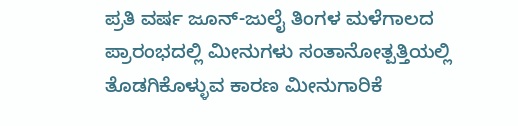ಪ್ರತಿ ವರ್ಷ ಜೂನ್-ಜುಲೈ ತಿಂಗಳ ಮಳೆಗಾಲದ ಪ್ರಾರಂಭದಲ್ಲಿ ಮೀನುಗಳು ಸಂತಾನೋತ್ಪತ್ತಿಯಲ್ಲಿ ತೊಡಗಿಕೊಳ್ಳುವ ಕಾರಣ ಮೀನುಗಾರಿಕೆ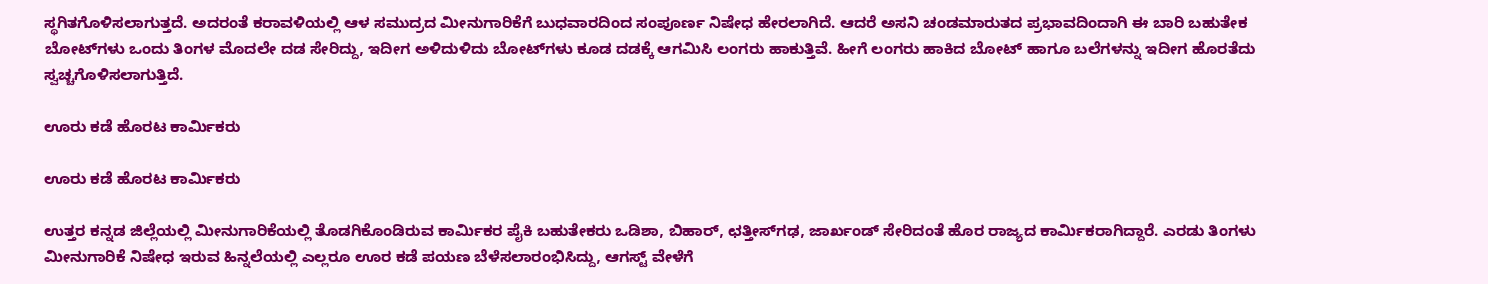ಸ್ಥಗಿತಗೊಳಿಸಲಾಗುತ್ತದೆ. ಅದರಂತೆ ಕರಾವಳಿಯಲ್ಲಿ ಆಳ ಸಮುದ್ರದ ಮೀನುಗಾರಿಕೆಗೆ ಬುಧವಾರದಿಂದ ಸಂಪೂರ್ಣ ನಿಷೇಧ ಹೇರಲಾಗಿದೆ. ಆದರೆ ಅಸನಿ ಚಂಡಮಾರುತದ ಪ್ರಭಾವದಿಂದಾಗಿ ಈ ಬಾರಿ ಬಹುತೇಕ ಬೋಟ್‌ಗಳು ಒಂದು ತಿಂಗಳ ಮೊದಲೇ ದಡ ಸೇರಿದ್ದು, ಇದೀಗ ಅಳಿದುಳಿದು ಬೋಟ್‌ಗಳು ಕೂಡ ದಡಕ್ಕೆ ಆಗಮಿಸಿ ಲಂಗರು ಹಾಕುತ್ತಿವೆ. ಹೀಗೆ ಲಂಗರು ಹಾಕಿದ ಬೋಟ್ ಹಾಗೂ ಬಲೆಗಳನ್ನು ಇದೀಗ ಹೊರತೆದು ಸ್ವಚ್ಚಗೊಳಿಸಲಾಗುತ್ತಿದೆ.

ಊರು ಕಡೆ ಹೊರಟ ಕಾರ್ಮಿಕರು

ಊರು ಕಡೆ ಹೊರಟ ಕಾರ್ಮಿಕರು

ಉತ್ತರ ಕನ್ನಡ ಜಿಲ್ಲೆಯಲ್ಲಿ ಮೀನುಗಾರಿಕೆಯಲ್ಲಿ ತೊಡಗಿಕೊಂಡಿರುವ ಕಾರ್ಮಿಕರ ಪೈಕಿ ಬಹುತೇಕರು ಒಡಿಶಾ, ಬಿಹಾರ್, ಛತ್ತೀಸ್‌ಗಢ, ಜಾರ್ಖಂಡ್‌ ಸೇರಿದಂತೆ ಹೊರ ರಾಜ್ಯದ ಕಾರ್ಮಿಕರಾಗಿದ್ದಾರೆ. ಎರಡು ತಿಂಗಳು ಮೀನುಗಾರಿಕೆ ನಿಷೇಧ ಇರುವ ಹಿನ್ನಲೆಯಲ್ಲಿ ಎಲ್ಲರೂ ಊರ ಕಡೆ ಪಯಣ ಬೆಳೆಸಲಾರಂಭಿಸಿದ್ದು, ಆಗಸ್ಟ್ ವೇಳೆಗೆ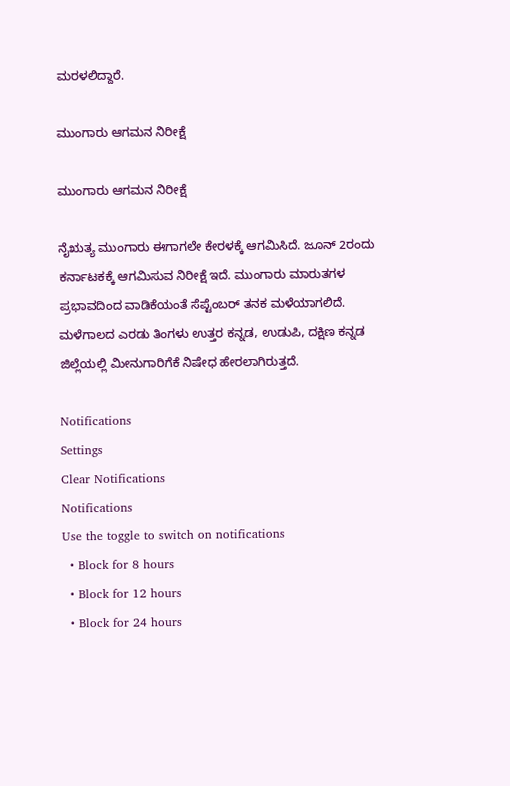ಮರಳಲಿದ್ದಾರೆ.

ಮುಂಗಾರು ಆಗಮನ ನಿರೀಕ್ಷೆ

ಮುಂಗಾರು ಆಗಮನ ನಿರೀಕ್ಷೆ

ನೈಋತ್ಯ ಮುಂಗಾರು ಈಗಾಗಲೇ ಕೇರಳಕ್ಕೆ ಆಗಮಿಸಿದೆ. ಜೂನ್ 2ರಂದು ಕರ್ನಾಟಕಕ್ಕೆ ಆಗಮಿಸುವ ನಿರೀಕ್ಷೆ ಇದೆ. ಮುಂಗಾರು ಮಾರುತಗಳ ಪ್ರಭಾವದಿಂದ ವಾಡಿಕೆಯಂತೆ ಸೆಪ್ಟೆಂಬರ್ ತನಕ ಮಳೆಯಾಗಲಿದೆ. ಮಳೆಗಾಲದ ಎರಡು ತಿಂಗಳು ಉತ್ತರ ಕನ್ನಡ, ಉಡುಪಿ, ದಕ್ಷಿಣ ಕನ್ನಡ ಜಿಲ್ಲೆಯಲ್ಲಿ ಮೀನುಗಾರಿಗೆಕೆ ನಿಷೇಧ ಹೇರಲಾಗಿರುತ್ತದೆ.

Notifications
Settings
Clear Notifications
Notifications
Use the toggle to switch on notifications
  • Block for 8 hours
  • Block for 12 hours
  • Block for 24 hours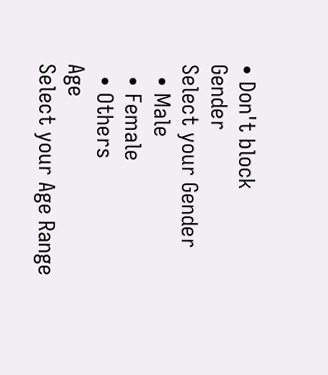• Don't block
Gender
Select your Gender
  • Male
  • Female
  • Others
Age
Select your Age Range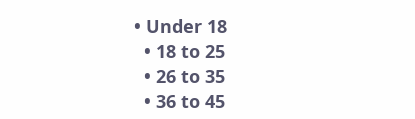• Under 18
  • 18 to 25
  • 26 to 35
  • 36 to 45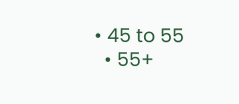• 45 to 55
  • 55+